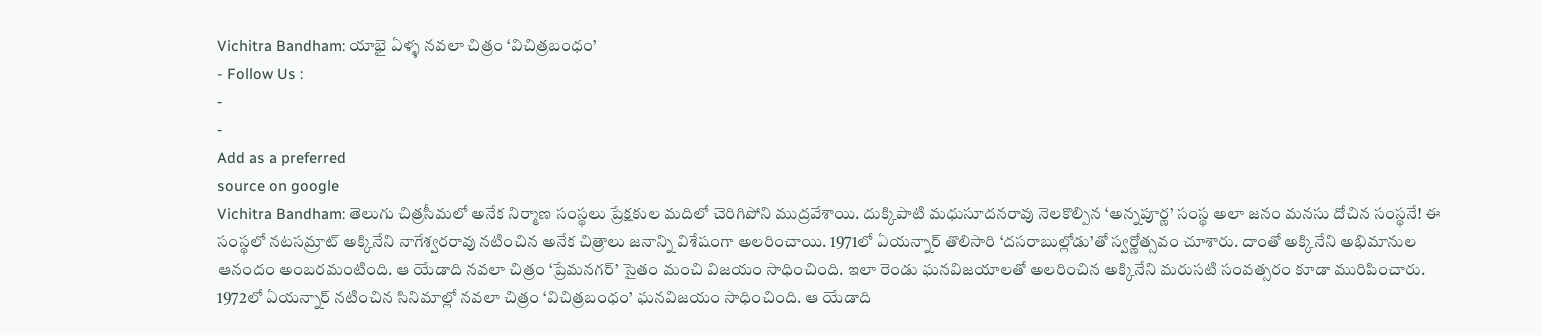Vichitra Bandham: యాభై ఏళ్ళ నవలా చిత్రం ‘విచిత్రబంధం’
- Follow Us :
-
-
Add as a preferred
source on google
Vichitra Bandham: తెలుగు చిత్రసీమలో అనేక నిర్మాణ సంస్థలు ప్రేక్షకుల మదిలో చెరిగిపోని ముద్రవేశాయి. దుక్కిపాటి మధుసూదనరావు నెలకొల్పిన ‘అన్నపూర్ణ’ సంస్థ అలా జనం మనసు దోచిన సంస్థనే! ఈ సంస్థలో నటసమ్రాట్ అక్కినేని నాగేశ్వరరావు నటించిన అనేక చిత్రాలు జనాన్ని విశేషంగా అలరించాయి. 1971లో ఏయన్నార్ తొలిసారి ‘దసరాబుల్లోడు’తో స్వర్ణోత్సవం చూశారు. దాంతో అక్కినేని అభిమానుల ఆనందం అంబరమంటింది. ఆ యేడాది నవలా చిత్రం ‘ప్రేమనగర్’ సైతం మంచి విజయం సాధించింది. ఇలా రెండు ఘనవిజయాలతో అలరించిన అక్కినేని మరుసటి సంవత్సరం కూడా మురిపించారు. 1972లో ఏయన్నార్ నటించిన సినిమాల్లో నవలా చిత్రం ‘విచిత్రబంధం’ ఘనవిజయం సాధించింది. ఆ యేడాది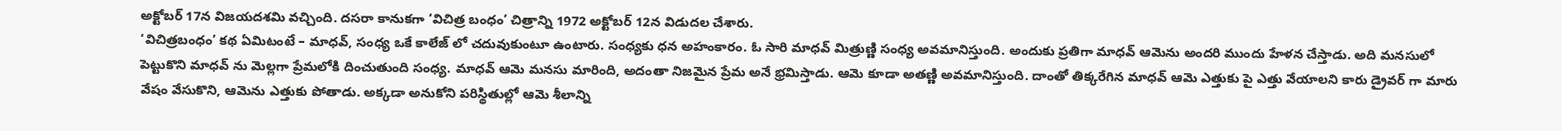అక్టోబర్ 17న విజయదశమి వచ్చింది. దసరా కానుకగా ‘విచిత్ర బంధం’ చిత్రాన్ని 1972 అక్టోబర్ 12న విడుదల చేశారు.
‘విచిత్రబంధం’ కథ ఏమిటంటే – మాధవ్, సంధ్య ఒకే కాలేజ్ లో చదువుకుంటూ ఉంటారు. సంధ్యకు ధన అహంకారం. ఓ సారి మాధవ్ మిత్రుణ్ణి సంధ్య అవమానిస్తుంది. అందుకు ప్రతిగా మాధవ్ ఆమెను అందరి ముందు హేళన చేస్తాడు. అది మనసులో పెట్టుకొని మాధవ్ ను మెల్లగా ప్రేమలోకి దించుతుంది సంధ్య. మాధవ్ ఆమె మనసు మారింది, అదంతా నిజమైన ప్రేమ అనే భ్రమిస్తాడు. ఆమె కూడా అతణ్ణి అవమానిస్తుంది. దాంతో తిక్కరేగిన మాధవ్ ఆమె ఎత్తుకు పై ఎత్తు వేయాలని కారు డ్రైవర్ గా మారు వేషం వేసుకొని, ఆమెను ఎత్తుకు పోతాడు. అక్కడా అనుకోని పరిస్థితుల్లో ఆమె శీలాన్ని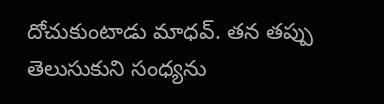దోచుకుంటాడు మాధవ్. తన తప్పు తెలుసుకుని సంధ్యను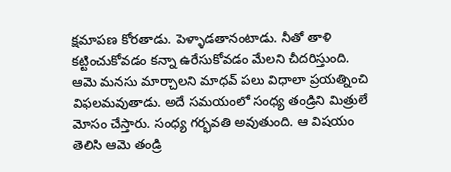క్షమాపణ కోరతాడు. పెళ్ళాడతానంటాడు. నీతో తాళి కట్టించుకోవడం కన్నా ఉరేసుకోవడం మేలని చీదరిస్తుంది. ఆమె మనసు మార్చాలని మాధవ్ పలు విధాలా ప్రయత్నించి విఫలమవుతాడు. అదే సమయంలో సంధ్య తండ్రిని మిత్రులే మోసం చేస్తారు. సంధ్య గర్భవతి అవుతుంది. ఆ విషయం తెలిసి ఆమె తండ్రి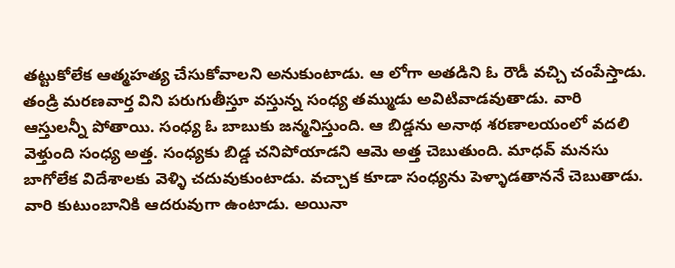తట్టుకోలేక ఆత్మహత్య చేసుకోవాలని అనుకుంటాడు. ఆ లోగా అతడిని ఓ రౌడీ వచ్చి చంపేస్తాడు. తండ్రి మరణవార్త విని పరుగుతీస్తూ వస్తున్న సంధ్య తమ్ముడు అవిటివాడవుతాడు. వారి ఆస్తులన్నీ పోతాయి. సంధ్య ఓ బాబుకు జన్మనిస్తుంది. ఆ బిడ్డను అనాథ శరణాలయంలో వదలి వెళ్తుంది సంధ్య అత్త. సంధ్యకు బిడ్డ చనిపోయాడని ఆమె అత్త చెబుతుంది. మాధవ్ మనసు బాగోలేక విదేశాలకు వెళ్ళి చదువుకుంటాడు. వచ్చాక కూడా సంధ్యను పెళ్ళాడతాననే చెబుతాడు. వారి కుటుంబానికి ఆదరువుగా ఉంటాడు. అయినా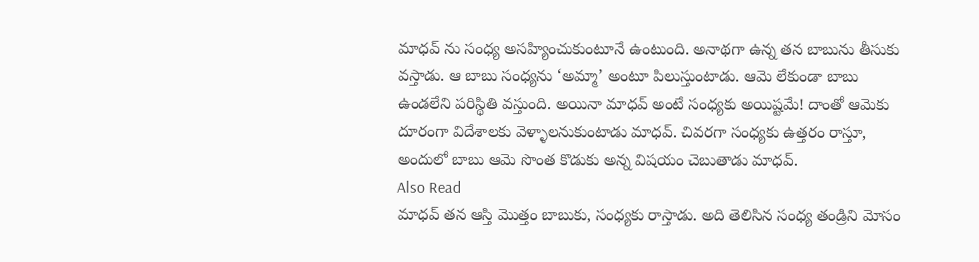మాధవ్ ను సంధ్య అసహ్యించుకుంటూనే ఉంటుంది. అనాథగా ఉన్న తన బాబును తీసుకు వస్తాడు. ఆ బాబు సంధ్యను ‘అమ్మా’ అంటూ పిలుస్తుంటాడు. ఆమె లేకుండా బాబు ఉండలేని పరిస్థితి వస్తుంది. అయినా మాధవ్ అంటే సంధ్యకు అయిష్టమే! దాంతో ఆమెకు దూరంగా విదేశాలకు వెళ్ళాలనుకుంటాడు మాధవ్. చివరగా సంధ్యకు ఉత్తరం రాస్తూ, అందులో బాబు ఆమె సొంత కొడుకు అన్న విషయం చెబుతాడు మాధవ్.
Also Read
మాధవ్ తన ఆస్తి మొత్తం బాబుకు, సంధ్యకు రాస్తాడు. అది తెలిసిన సంధ్య తండ్రిని మోసం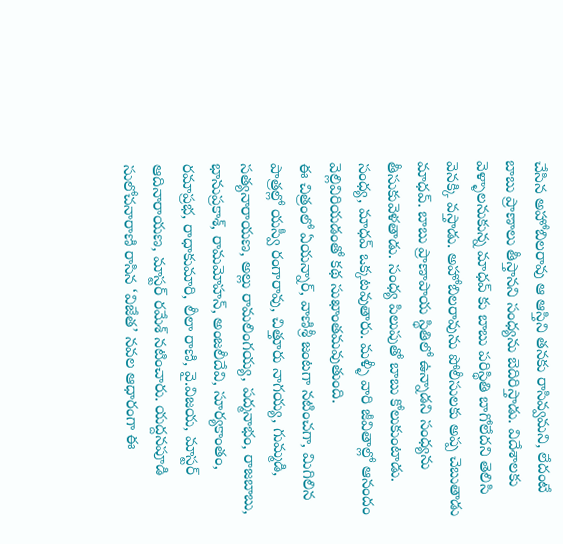చేసిన అహోబిలరావు ఆ ఆస్తిని తనకు రాసివ్వమని, లేదంటే బాబు ప్రాణాలు తీస్తానని సంధ్యను బెదిరిస్తాడు. విదేశాలకు వెళ్ళాలనుకున్న మాధవ్ కు బాబు పరిస్థితి బాగోలేదని తెలిసి వెనక్కి వస్తాడు. అహోబిలరావును పోలీసులకు అప్ప చెబుతాడు మాధవ్. బాబు ప్రాణాపాయ స్థితిలో ఉన్నాడని సంధ్యను తీసుకువెళతాడు. సంధ్య పిలుపుతో బాబు కోలుకుంటాడు. సంధ్య, మాధవ్ ఒక్కటవుతారు. మళ్ళీ వారి జీవితాల్లో ఆనందం వెల్లివిరియడంతో కథ సుఖాంతమవుతుంది.
ఈ చిత్రంలో ఏయన్నార్, వాణిశ్రీ జంటగా నటించగా, మిగిలిన పాత్రల్లో యస్వీ రంగారావు, చిత్తూరు నాగయ్య, గుమ్మడి, సత్యనారాయణ, అల్లు రామలింగయ్య, పద్మనాభం, రాజబాబు, భానుప్రకాశ్, రామమోహన్, అంజలీదేవి, సూర్యకాంతం, రమాప్రభ, రాధాకుమారి, లీలా రాణి, వై.విజయ, మాస్టర్ ఆదినారాయణ, మాస్టర్ రమేశ్ నటించారు. యద్దనపూడి సులోచనారాణి రాసిన ‘విజేత’ నవల ఆధారంగా ఈ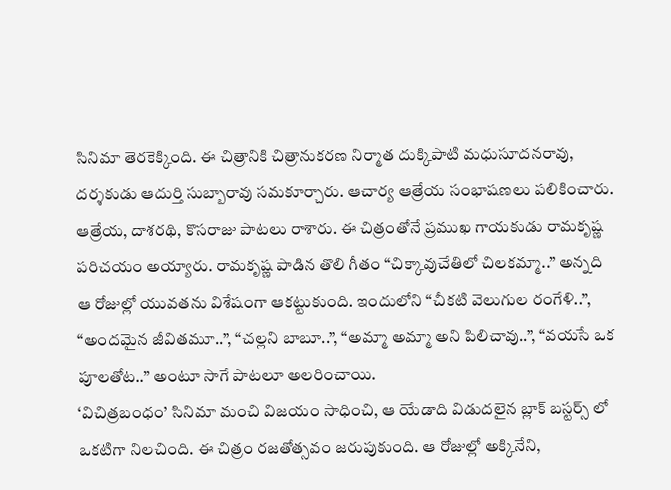సినిమా తెరకెక్కింది. ఈ చిత్రానికి చిత్రానుకరణ నిర్మాత దుక్కిపాటి మధుసూదనరావు, దర్శకుడు ఆదుర్తి సుబ్బారావు సమకూర్చారు. ఆచార్య ఆత్రేయ సంభాషణలు పలికించారు. ఆత్రేయ, దాశరథి, కొసరాజు పాటలు రాశారు. ఈ చిత్రంతోనే ప్రముఖ గాయకుడు రామకృష్ణ పరిచయం అయ్యారు. రామకృష్ణ పాడిన తొలి గీతం “చిక్కావుచేతిలో చిలకమ్మా..” అన్నది ఆ రోజుల్లో యువతను విశేషంగా ఆకట్టుకుంది. ఇందులోని “చీకటి వెలుగుల రంగేళి..”, “అందమైన జీవితమూ..”, “చల్లని బాబూ..”, “అమ్మా అమ్మా అని పిలిచావు..”, “వయసే ఒక పూలతోట..” అంటూ సాగే పాటలూ అలరించాయి.
‘విచిత్రబంధం’ సినిమా మంచి విజయం సాధించి, ఆ యేడాది విడుదలైన బ్లాక్ బస్టర్స్ లో ఒకటిగా నిలచింది. ఈ చిత్రం రజతోత్సవం జరుపుకుంది. ఆ రోజుల్లో అక్కినేని,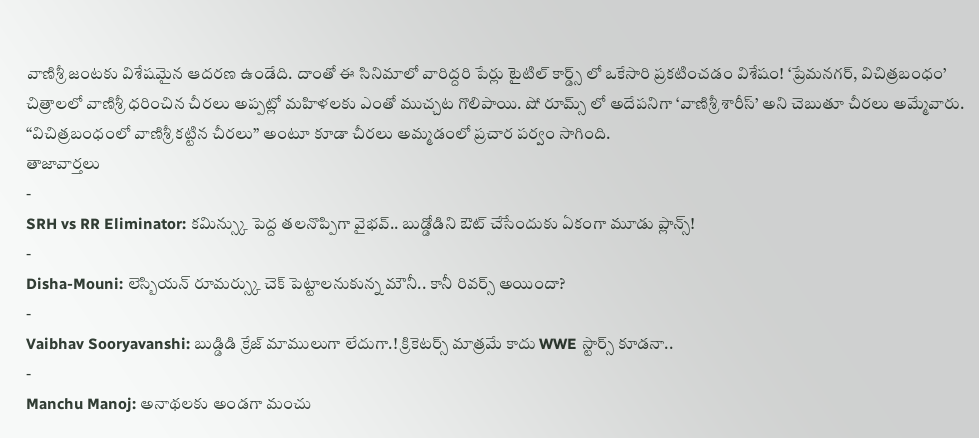వాణిశ్రీ జంటకు విశేషమైన ఆదరణ ఉండేది. దాంతో ఈ సినిమాలో వారిద్దరి పేర్లు టైటిల్ కార్డ్స్ లో ఒకేసారి ప్రకటించడం విశేషం! ‘ప్రేమనగర్, విచిత్రబంధం’ చిత్రాలలో వాణిశ్రీ ధరించిన చీరలు అప్పట్లో మహిళలకు ఎంతో ముచ్చట గొలిపాయి. షో రూమ్స్ లో అదేపనిగా ‘వాణిశ్రీ శారీస్’ అని చెబుతూ చీరలు అమ్మేవారు. “విచిత్రబంధంలో వాణిశ్రీ కట్టిన చీరలు” అంటూ కూడా చీరలు అమ్మడంలో ప్రచార పర్వం సాగింది.
తాజావార్తలు
-
SRH vs RR Eliminator: కమిన్స్కు పెద్ద తలనొప్పిగా వైభవ్.. బుడ్డోడిని ఔట్ చేసేందుకు ఏకంగా మూడు ప్లాన్స్!
-
Disha-Mouni: లెస్బియన్ రూమర్స్కు చెక్ పెట్టాలనుకున్న మౌనీ.. కానీ రివర్స్ అయిందా?
-
Vaibhav Sooryavanshi: బుడ్డిడి క్రేజ్ మాములుగా లేదుగా.! క్రికెటర్స్ మాత్రమే కాదు WWE స్టార్స్ కూడనా..
-
Manchu Manoj: అనాథలకు అండగా మంచు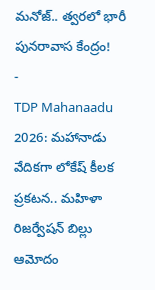మనోజ్.. త్వరలో భారీ పునరావాస కేంద్రం!
-
TDP Mahanaadu 2026: మహానాడు వేదికగా లోకేష్ కీలక ప్రకటన.. మహిళా రిజర్వేషన్ బిల్లు ఆమోదం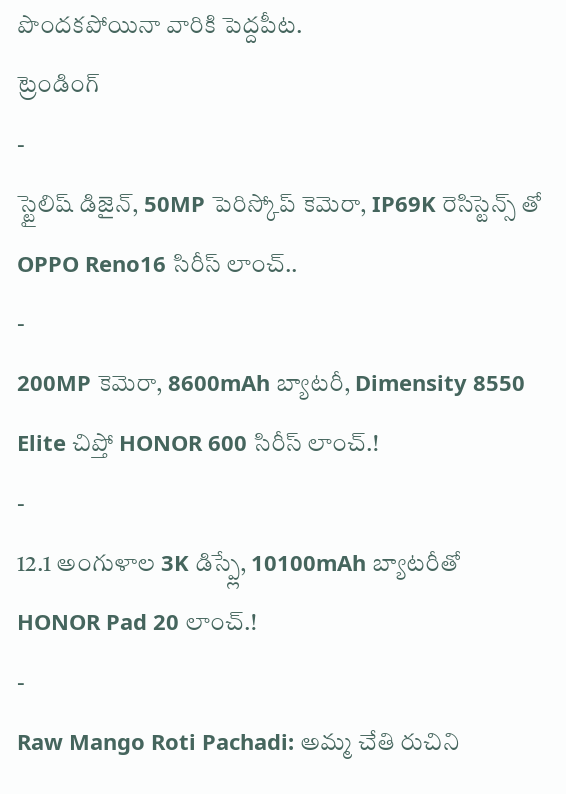పొందకపోయినా వారికి పెద్దపీట.
ట్రెండింగ్
-
స్టైలిష్ డిజైన్, 50MP పెరిస్కోప్ కెమెరా, IP69K రెసిస్టెన్స్ తో OPPO Reno16 సిరీస్ లాంచ్..
-
200MP కెమెరా, 8600mAh బ్యాటరీ, Dimensity 8550 Elite చిప్తో HONOR 600 సిరీస్ లాంచ్.!
-
12.1 అంగుళాల 3K డిస్ప్లే, 10100mAh బ్యాటరీతో HONOR Pad 20 లాంచ్.!
-
Raw Mango Roti Pachadi: అమ్మ చేతి రుచిని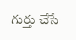గుర్తు చేసే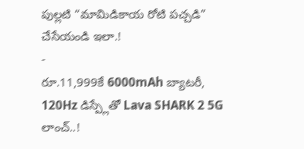పుల్లటి “మామిడికాయ రోటి పచ్చడి” చేసేయండి ఇలా.!
-
రూ.11,999కే 6000mAh బ్యాటరీ, 120Hz డిస్ప్లేతో Lava SHARK 2 5G లాంచ్..!